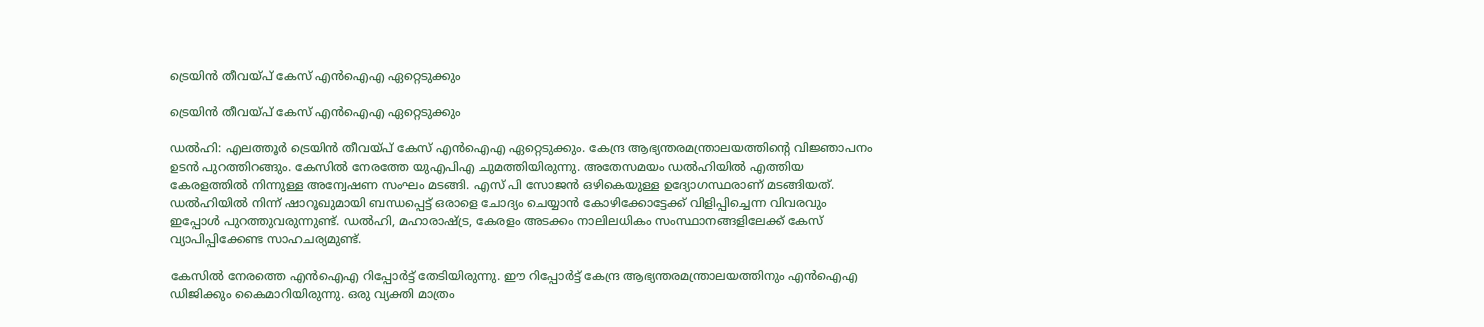ട്രെയിൻ തീവയ്പ് കേസ് എൻഐഎ ഏറ്റെടുക്കും

ട്രെയിൻ തീവയ്പ് കേസ് എൻഐഎ ഏറ്റെടുക്കും

ഡൽഹി: എലത്തൂർ ട്രെയിൻ തീവയ്പ് കേസ് എൻഐഎ ഏറ്റെടുക്കും. കേന്ദ്ര ആഭ്യന്തരമന്ത്രാലയത്തിന്റെ വിജ്ഞാപനം ഉടൻ പുറത്തിറങ്ങും. കേസിൽ നേരത്തേ യുഎപിഎ ചുമത്തിയിരുന്നു. അതേസമയം ഡൽഹിയിൽ എത്തിയ കേരളത്തിൽ നിന്നുള്ള അന്വേഷണ സംഘം മടങ്ങി. എസ് പി സോജൻ ഒഴികെയുള്ള ഉദ്യോഗസ്ഥരാണ് മടങ്ങിയത്. ഡൽഹിയിൽ നിന്ന് ഷാറൂഖുമായി ബന്ധപ്പെട്ട് ഒരാളെ ചോദ്യം ചെയ്യാൻ കോഴിക്കോട്ടേക്ക് വിളിപ്പിച്ചെന്ന വിവരവും ഇപ്പോൾ പുറത്തുവരുന്നുണ്ട്. ഡൽഹി, മഹാരാഷ്ട്ര, കേരളം അടക്കം നാലിലധികം സംസ്ഥാനങ്ങളിലേക്ക് കേസ് വ്യാപിപ്പിക്കേണ്ട സാഹചര്യമുണ്ട്.

കേസിൽ നേരത്തെ എൻഐഎ റിപ്പോർട്ട് തേടിയിരുന്നു. ഈ റിപ്പോർട്ട് കേന്ദ്ര ആഭ്യന്തരമന്ത്രാലയത്തിനും എൻഐഎ ഡിജിക്കും കൈമാറിയിരുന്നു. ഒരു വ്യക്തി മാത്രം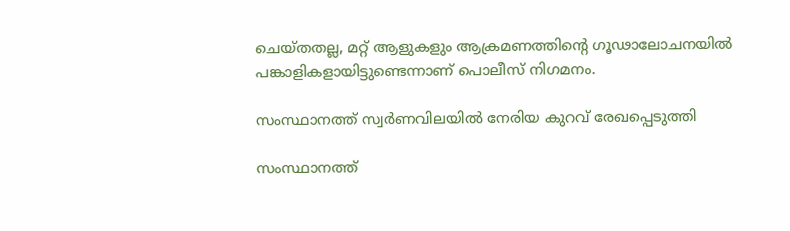ചെയ്തതല്ല, മറ്റ് ആളുകളും ആക്രമണത്തിന്റെ ഗൂഢാലോചനയിൽ പങ്കാളികളായിട്ടുണ്ടെന്നാണ് പൊലീസ് നിഗമനം.

സംസ്ഥാനത്ത് സ്വർണവിലയിൽ നേരിയ കുറവ് രേഖപ്പെടുത്തി

സംസ്ഥാനത്ത്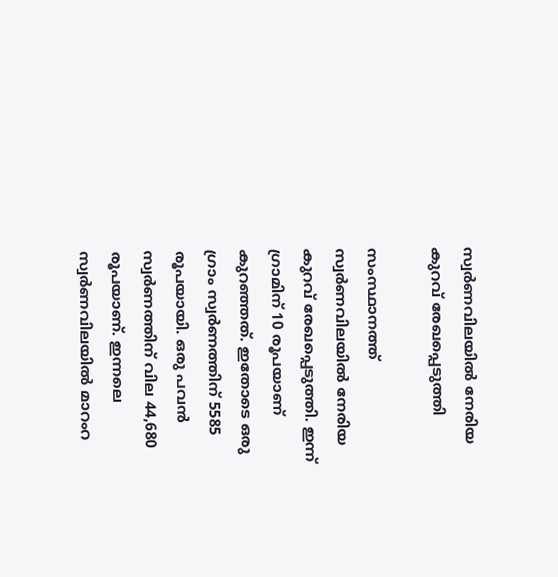സ്വർണവിലയിൽ നേരിയ കുറവ് രേഖപ്പെടുത്തി

സംസ്ഥാനത്ത് സ്വർണവിലയിൽ നേരിയ കുറവ് രേഖപ്പെടുത്തി. ഇന്ന് ഗ്രാമിന് 10 രൂപയാണ് കുറഞ്ഞത്. ഇതോടെ ഒരു ഗ്രാം സ്വർണത്തിന് 5585 രൂപയായി. ഒരു പവൻ സ്വർണത്തിന് വില 44,680 രൂപയാണ്. ഇന്നലെ സ്വർണവിലയിൽ മാറംറ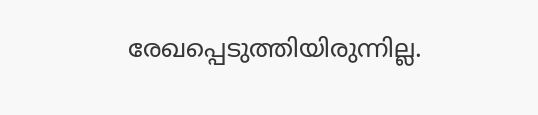രേഖപ്പെടുത്തിയിരുന്നില്ല.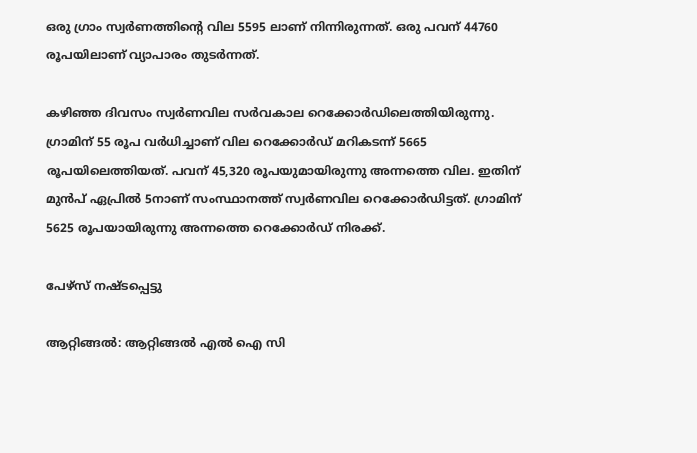ഒരു ഗ്രാം സ്വർണത്തിന്റെ വില 5595 ലാണ് നിന്നിരുന്നത്. ഒരു പവന് 44760 രൂപയിലാണ് വ്യാപാരം തുടർന്നത്.

കഴിഞ്ഞ ദിവസം സ്വർണവില സർവകാല റെക്കോർഡിലെത്തിയിരുന്നു. ഗ്രാമിന് 55 രൂപ വർധിച്ചാണ് വില റെക്കോർഡ് മറികടന്ന് 5665 രൂപയിലെത്തിയത്. പവന് 45,320 രൂപയുമായിരുന്നു അന്നത്തെ വില. ഇതിന് മുൻപ് ഏപ്രിൽ 5നാണ് സംസ്ഥാനത്ത് സ്വർണവില റെക്കോർഡിട്ടത്. ഗ്രാമിന് 5625 രൂപയായിരുന്നു അന്നത്തെ റെക്കോർഡ് നിരക്ക്.

പേഴ്‌സ് നഷ്ടപ്പെട്ടു

ആറ്റിങ്ങൽ: ആറ്റിങ്ങൽ എൽ ഐ സി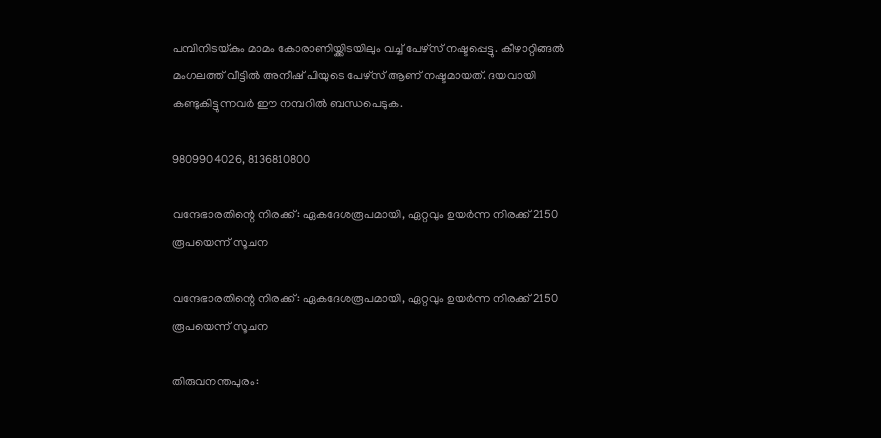പമ്പിനിടയ്കും മാമം കോരാണിയ്ക്കിടയിലും വച്ച് പേഴ്‌സ് നഷ്ടപ്പെട്ടു. കീഴാറ്റിങ്ങൽ മംഗലത്ത് വീട്ടിൽ അനീഷ് പിയുടെ പേഴ്‌സ് ആണ് നഷ്ടമായത്. ദയവായി കണ്ടുകിട്ടുന്നവർ ഈ നമ്പറിൽ ബന്ധപെടുക.

9809904026, 8136810800

വന്ദേഭാരതിന്റെ നിരക്ക്: ഏകദേശരൂപമായി, ഏറ്റവും ഉയര്‍ന്ന നിരക്ക് 2150 രൂപയെന്ന് സൂചന

വന്ദേഭാരതിന്റെ നിരക്ക്: ഏകദേശരൂപമായി, ഏറ്റവും ഉയര്‍ന്ന നിരക്ക് 2150 രൂപയെന്ന് സൂചന

തിരുവനന്തപുരം: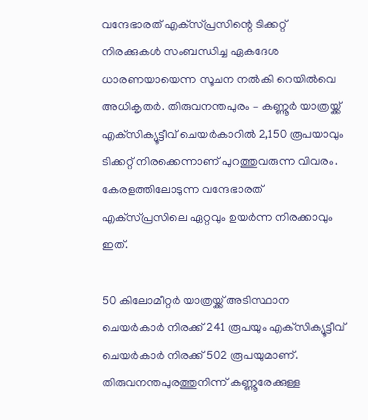വന്ദേഭാരത് എക്‌സ്പ്രസിന്റെ ടിക്കറ്റ് നിരക്കുകള്‍ സംബന്ധിച്ച ഏകദേശ ധാരണയായെന്ന സൂചന നല്‍കി റെയില്‍വെ അധികൃതര്‍. തിരുവനന്തപുരം – കണ്ണൂര്‍ യാത്രയ്ക്ക് എക്‌സിക്യൂട്ടീവ് ചെയര്‍കാറില്‍ 2,150 രൂപയാവും ടിക്കറ്റ് നിരക്കെന്നാണ് പുറത്തുവരുന്ന വിവരം. കേരളത്തിലോടുന്ന വന്ദേഭാരത് എക്‌സ്പ്രസിലെ ഏറ്റവും ഉയര്‍ന്ന നിരക്കാവും ഇത്.

50 കിലോമീറ്റര്‍ യാത്രയ്ക്ക് അടിസ്ഥാന ചെയര്‍കാര്‍ നിരക്ക് 241 രൂപയും എക്‌സിക്യൂട്ടീവ് ചെയര്‍കാര്‍ നിരക്ക് 502 രൂപയുമാണ്. തിരുവനന്തപുരത്തുനിന്ന് കണ്ണൂരേക്കുള്ള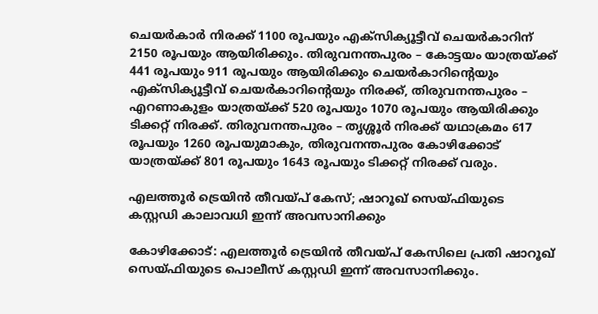ചെയര്‍കാര്‍ നിരക്ക് 1100 രൂപയും എക്‌സിക്യൂട്ടീവ് ചെയര്‍കാറിന് 2150 രൂപയും ആയിരിക്കും. തിരുവനന്തപുരം – കോട്ടയം യാത്രയ്ക്ക് 441 രൂപയും 911 രൂപയും ആയിരിക്കും ചെയര്‍കാറിന്റെയും എക്‌സിക്യൂട്ടീവ് ചെയര്‍കാറിന്റെയും നിരക്ക്, തിരുവനന്തപുരം – എറണാകുളം യാത്രയ്ക്ക് 520 രൂപയും 1070 രൂപയും ആയിരിക്കും ടിക്കറ്റ് നിരക്ക്. തിരുവനന്തപുരം – തൃശ്ശൂര്‍ നിരക്ക് യഥാക്രമം 617 രൂപയും 1260 രൂപയുമാകും, തിരുവനന്തപുരം കോഴിക്കോട് യാത്രയ്ക്ക് 801 രൂപയും 1643 രൂപയും ടിക്കറ്റ് നിരക്ക് വരും.

എലത്തൂർ ട്രെയിൻ തീവയ്പ് കേസ്; ഷാറൂഖ് സെയ്ഫിയുടെ കസ്റ്റഡി കാലാവധി ഇന്ന് അവസാനിക്കും

കോഴിക്കോട്: എലത്തൂർ ട്രെയിൻ തീവയ്പ് കേസിലെ പ്രതി ഷാറൂഖ് സെയ്ഫിയുടെ പൊലീസ് കസ്റ്റഡി ഇന്ന് അവസാനിക്കും.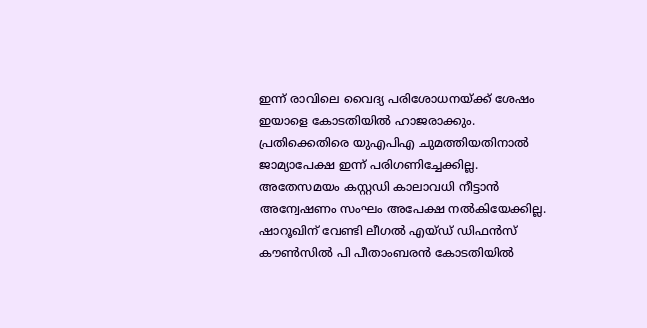ഇന്ന് രാവിലെ വൈദ്യ പരിശോധനയ്ക്ക് ശേഷം ഇയാളെ കോടതിയിൽ ഹാജരാക്കും. പ്രതിക്കെതിരെ യുഎപിഎ ചുമത്തിയതിനാൽ ജാമ്യാപേക്ഷ ഇന്ന് പരിഗണിച്ചേക്കില്ല. അതേസമയം കസ്റ്റഡി കാലാവധി നീട്ടാൻ അന്വേഷണം സംഘം അപേക്ഷ നൽകിയേക്കില്ല. ഷാറൂഖിന് വേണ്ടി ലീഗൽ എയ്ഡ് ഡിഫൻസ് കൗൺസിൽ പി പീതാംബരൻ കോടതിയിൽ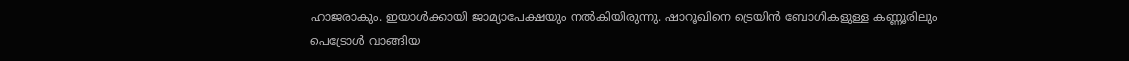ഹാജരാകും. ഇയാൾക്കായി ജാമ്യാപേക്ഷയും നൽകിയിരുന്നു. ഷാറൂഖിനെ ട്രെയിൻ ബോഗികളുള്ള കണ്ണൂരിലും പെട്രോൾ വാങ്ങിയ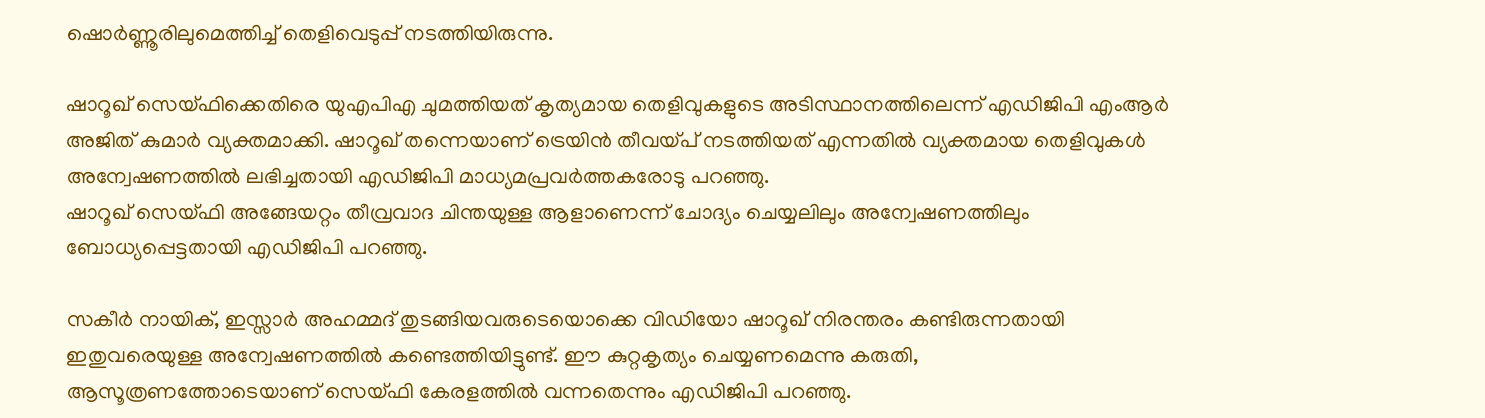ഷൊർണ്ണൂരിലുമെത്തിച്ച് തെളിവെടുപ്പ് നടത്തിയിരുന്നു.

ഷാറൂഖ് സെയ്ഫിക്കെതിരെ യുഎപിഎ ചുമത്തിയത് കൃത്യമായ തെളിവുകളുടെ അടിസ്ഥാനത്തിലെന്ന് എഡിജിപി എംആര്‍ അജിത് കുമാര്‍ വ്യക്തമാക്കി. ഷാറൂഖ് തന്നെയാണ് ട്രെയിന്‍ തീവയ്പ് നടത്തിയത് എന്നതില്‍ വ്യക്തമായ തെളിവുകള്‍ അന്വേഷണത്തില്‍ ലഭിച്ചതായി എഡിജിപി മാധ്യമപ്രവര്‍ത്തകരോടു പറഞ്ഞു.
ഷാറൂഖ് സെയ്ഫി അങ്ങേയറ്റം തീവ്രവാദ ചിന്തയുള്ള ആളാണെന്ന് ചോദ്യം ചെയ്യലിലും അന്വേഷണത്തിലും ബോധ്യപ്പെട്ടതായി എഡിജിപി പറഞ്ഞു.

സകീര്‍ നായിക്, ഇസ്സാര്‍ അഹമ്മദ് തുടങ്ങിയവരുടെയൊക്കെ വിഡിയോ ഷാറൂഖ് നിരന്തരം കണ്ടിരുന്നതായി ഇതുവരെയുള്ള അന്വേഷണത്തില്‍ കണ്ടെത്തിയിട്ടുണ്ട്. ഈ കുറ്റകൃത്യം ചെയ്യണമെന്നു കരുതി, ആസൂത്രണത്തോടെയാണ് സെയ്ഫി കേരളത്തില്‍ വന്നതെന്നും എഡിജിപി പറഞ്ഞു.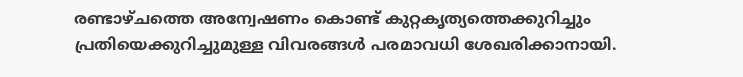രണ്ടാഴ്ചത്തെ അന്വേഷണം കൊണ്ട് കുറ്റകൃത്യത്തെക്കുറിച്ചും പ്രതിയെക്കുറിച്ചുമുള്ള വിവരങ്ങള്‍ പരമാവധി ശേഖരിക്കാനായി.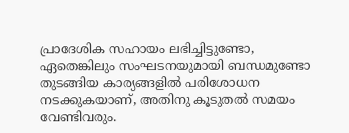പ്രാദേശിക സഹായം ലഭിച്ചിട്ടുണ്ടോ, ഏതെങ്കിലും സംഘടനയുമായി ബന്ധമുണ്ടോ തുടങ്ങിയ കാര്യങ്ങളില്‍ പരിശോധന നടക്കുകയാണ്, അതിനു കൂടുതല്‍ സമയം വേണ്ടിവരും.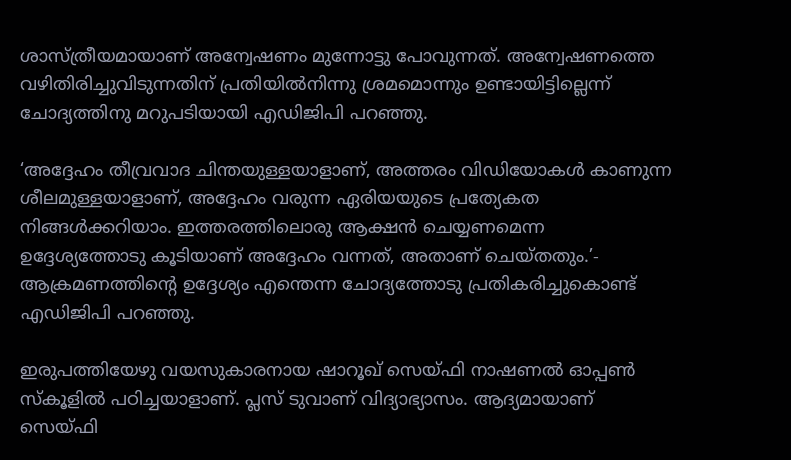ശാസ്ത്രീയമായാണ് അന്വേഷണം മുന്നോട്ടു പോവുന്നത്. അന്വേഷണത്തെ വഴിതിരിച്ചുവിടുന്നതിന് പ്രതിയില്‍നിന്നു ശ്രമമൊന്നും ഉണ്ടായിട്ടില്ലെന്ന് ചോദ്യത്തിനു മറുപടിയായി എഡിജിപി പറഞ്ഞു.

‘അദ്ദേഹം തീവ്രവാദ ചിന്തയുള്ളയാളാണ്, അത്തരം വിഡിയോകള്‍ കാണുന്ന ശീലമുള്ളയാളാണ്, അദ്ദേഹം വരുന്ന ഏരിയയുടെ പ്രത്യേകത നിങ്ങള്‍ക്കറിയാം. ഇത്തരത്തിലൊരു ആക്ഷന്‍ ചെയ്യണമെന്ന ഉദ്ദേശ്യത്തോടു കൂടിയാണ് അദ്ദേഹം വന്നത്, അതാണ് ചെയ്തതും.’- ആക്രമണത്തിന്റെ ഉദ്ദേശ്യം എന്തെന്ന ചോദ്യത്തോടു പ്രതികരിച്ചുകൊണ്ട് എഡിജിപി പറഞ്ഞു.

ഇരുപത്തിയേഴു വയസുകാരനായ ഷാറൂഖ് സെയ്ഫി നാഷണല്‍ ഓപ്പണ്‍ സ്‌കൂളില്‍ പഠിച്ചയാളാണ്. പ്ലസ് ടുവാണ് വിദ്യാഭ്യാസം. ആദ്യമായാണ് സെയ്ഫി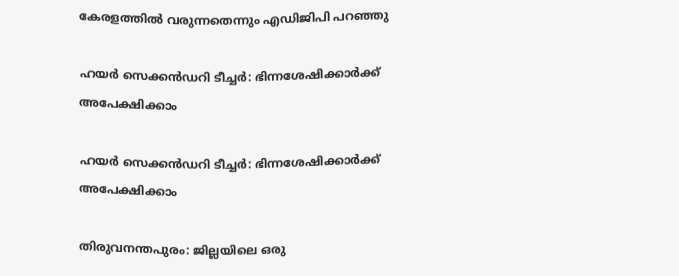കേരളത്തില്‍ വരുന്നതെന്നും എഡിജിപി പറഞ്ഞു

ഹയര്‍ സെക്കന്‍ഡറി ടീച്ചര്‍: ഭിന്നശേഷിക്കാര്‍ക്ക് അപേക്ഷിക്കാം

ഹയര്‍ സെക്കന്‍ഡറി ടീച്ചര്‍: ഭിന്നശേഷിക്കാര്‍ക്ക് അപേക്ഷിക്കാം

തിരുവനന്തപുരം: ജില്ലയിലെ ഒരു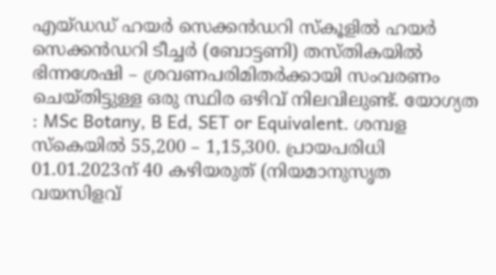എയ്ഡഡ് ഹയര്‍ സെക്കന്‍ഡറി സ്‌കൂളില്‍ ഹയര്‍ സെക്കന്‍ഡറി ടീച്ചര്‍ (ബോട്ടണി) തസ്തികയില്‍ ഭിന്നശേഷി – ശ്രവണപരിമിതര്‍ക്കായി സംവരണം ചെയ്തിട്ടുള്ള ഒരു സ്ഥിര ഒഴിവ് നിലവിലുണ്ട്. യോഗ്യത : MSc Botany, B Ed, SET or Equivalent. ശമ്പള സ്‌കെയില്‍ 55,200 – 1,15,300. പ്രായപരിധി 01.01.2023ന് 40 കഴിയരുത് (നിയമാനുസൃത വയസിളവ്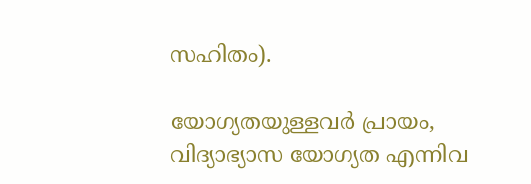സഹിതം).

യോഗ്യതയുള്ളവര്‍ പ്രായം, വിദ്യാഭ്യാസ യോഗ്യത എന്നിവ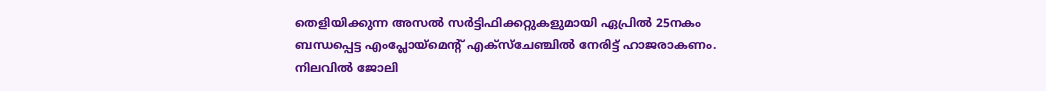തെളിയിക്കുന്ന അസല്‍ സര്‍ട്ടിഫിക്കറ്റുകളുമായി ഏപ്രില്‍ 25നകം ബന്ധപ്പെട്ട എംപ്ലോയ്‌മെന്റ് എക്‌സ്‌ചേഞ്ചില്‍ നേരിട്ട് ഹാജരാകണം. നിലവില്‍ ജോലി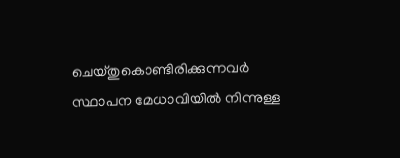ചെയ്തുകൊണ്ടിരിക്കുന്നവര്‍ സ്ഥാപന മേധാവിയില്‍ നിന്നുള്ള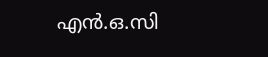എന്‍.ഒ.സി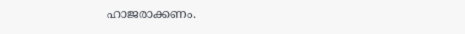ഹാജരാക്കണം.